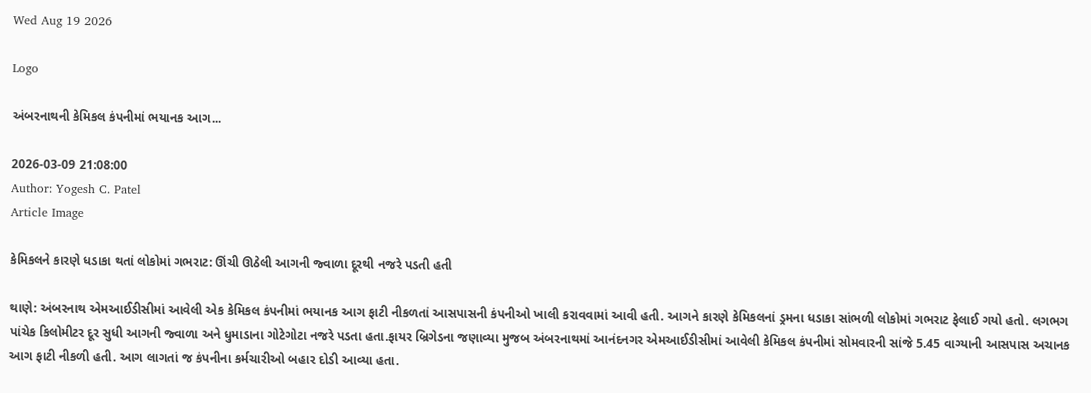Wed Aug 19 2026

Logo

અંબરનાથની કેમિકલ કંપનીમાં ભયાનક આગ...

2026-03-09 21:08:00
Author: Yogesh C. Patel
Article Image

કેમિકલને કારણે ધડાકા થતાં લોકોમાં ગભરાટ: ઊંચી ઊઠેલી આગની જ્વાળા દૂરથી નજરે પડતી હતી

થાણે: અંબરનાથ એમઆઈડીસીમાં આવેલી એક કેમિકલ કંપનીમાં ભયાનક આગ ફાટી નીકળતાં આસપાસની કંપનીઓ ખાલી કરાવવામાં આવી હતી. આગને કારણે કેમિકલનાં ડ્રમના ધડાકા સાંભળી લોકોમાં ગભરાટ ફેલાઈ ગયો હતો. લગભગ પાંચેક કિલોમીટર દૂર સુધી આગની જ્વાળા અને ધુમાડાના ગોટેગોટા નજરે પડતા હતા.ફાયર બ્રિગેડના જણાવ્યા મુજબ અંબરનાથમાં આનંદનગર એમઆઈડીસીમાં આવેલી કેમિકલ કંપનીમાં સોમવારની સાંજે 5.45 વાગ્યાની આસપાસ અચાનક આગ ફાટી નીકળી હતી. આગ લાગતાં જ કંપનીના કર્મચારીઓ બહાર દોડી આવ્યા હતા.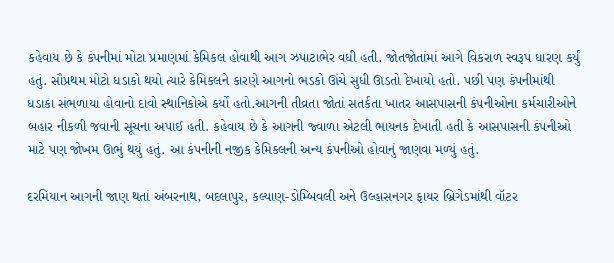કહેવાય છે કે કંપનીમાં મોટા પ્રમાણમાં કેમિકલ હોવાથી આગ ઝપાટાભેર વધી હતી. જોતજોતાંમાં આગે વિકરાળ સ્વરૂપ ધારણ કર્યું હતું. સૌપ્રથમ મોટો ધડાકો થયો ત્યારે કેમિકલને કારણે આગનો ભડકો ઊંચે સુધી ઊડતો દેખાયો હતો. પછી પણ કંપનીમાંથી ધડાકા સંભળાયા હોવાનો દાવો સ્થાનિકોએ કર્યો હતો.આગની તીવ્રતા જોતાં સતર્કતા ખાતર આસપાસની કંપનીઓના કર્મચારીઓને બહાર નીકળી જવાની સૂચના અપાઈ હતી. કહેવાય છે કે આગની જ્વાળા એટલી ભાયનક દેખાતી હતી કે આસપાસની કંપનીઓ માટે પણ જોખમ ઊભું થયું હતું. આ કંપનીની નજીક કેમિકલની અન્ય કંપનીઓ હોવાનું જાણવા મળ્યું હતું.

દરમિયાન આગની જાણ થતાં અંબરનાથ, બદલાપુર, કલ્યાણ-ડોમ્બિવલી અને ઉલ્હાસનગર ફાયર બ્રિગેડમાંથી વૉટર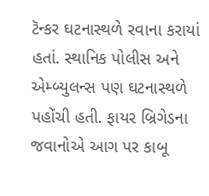ટૅન્કર ઘટનાસ્થળે રવાના કરાયાં હતાં. સ્થાનિક પોલીસ અને એમ્બ્યુલન્સ પણ ઘટનાસ્થળે પહોંચી હતી. ફાયર બ્રિગેડના જવાનોએ આગ પર કાબૂ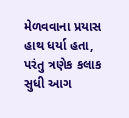મેળવવાના પ્રયાસ હાથ ધર્યા હતા, પરંતુ ત્રણેક કલાક સુધી આગ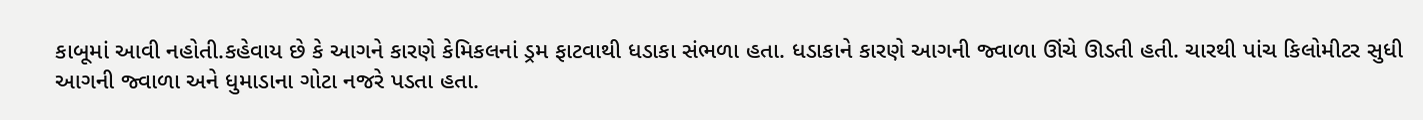કાબૂમાં આવી નહોતી.કહેવાય છે કે આગને કારણે કેમિકલનાં ડ્રમ ફાટવાથી ધડાકા સંભળા હતા. ધડાકાને કારણે આગની જ્વાળા ઊંચે ઊડતી હતી. ચારથી પાંચ કિલોમીટર સુધી આગની જ્વાળા અને ધુમાડાના ગોટા નજરે પડતા હતા.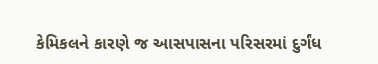કેમિકલને કારણે જ આસપાસના પરિસરમાં દુર્ગંધ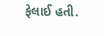ફેલાઈ હતી.